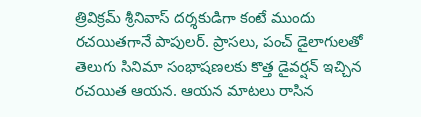త్రివిక్రమ్ శ్రీనివాస్ దర్శకుడిగా కంటే ముందు రచయితగానే పాపులర్. ప్రాసలు, పంచ్ డైలాగులతో తెలుగు సినిమా సంభాషణలకు కొత్త డైవర్షన్ ఇచ్చిన రచయిత ఆయన. ఆయన మాటలు రాసిన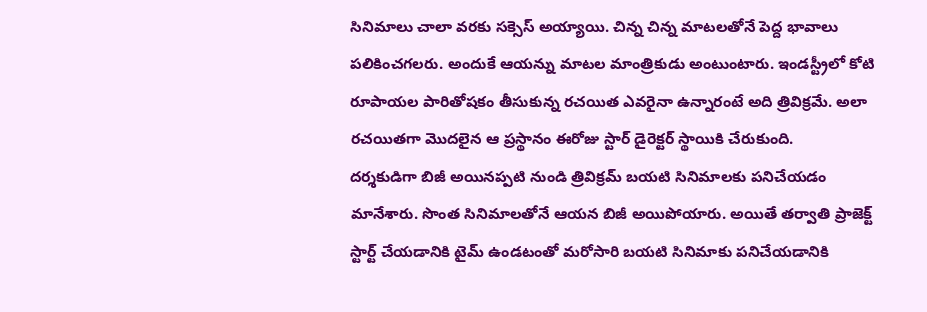సినిమాలు చాలా వరకు సక్సెస్ అయ్యాయి. చిన్న చిన్న మాటలతోనే పెద్ద భావాలు పలికించగలరు. అందుకే ఆయన్ను మాటల మాంత్రికుడు అంటుంటారు. ఇండస్ట్రీలో కోటి రూపాయల పారితోషకం తీసుకున్న రచయిత ఎవరైనా ఉన్నారంటే అది త్రివిక్రమే. అలా రచయితగా మొదలైన ఆ ప్రస్థానం ఈరోజు స్టార్ డైరెక్టర్ స్థాయికి చేరుకుంది.
దర్శకుడిగా బిజీ అయినప్పటి నుండి త్రివిక్రమ్ బయటి సినిమాలకు పనిచేయడం మానేశారు. సొంత సినిమాలతోనే ఆయన బిజీ అయిపోయారు. అయితే తర్వాతి ప్రాజెక్ట్ స్టార్ట్ చేయడానికి టైమ్ ఉండటంతో మరోసారి బయటి సినిమాకు పనిచేయడానికి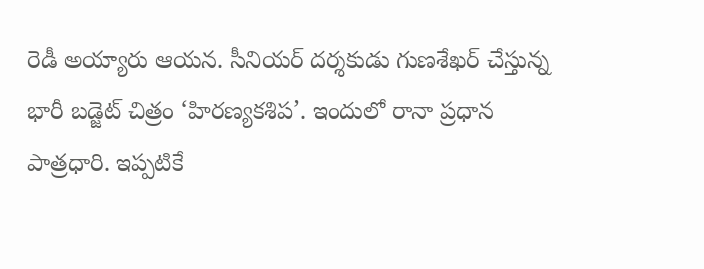రెడీ అయ్యారు ఆయన. సీనియర్ దర్శకుడు గుణశేఖర్ చేస్తున్న భారీ బడ్జెట్ చిత్రం ‘హిరణ్యకశిప’. ఇందులో రానా ప్రధాన పాత్రధారి. ఇప్పటికే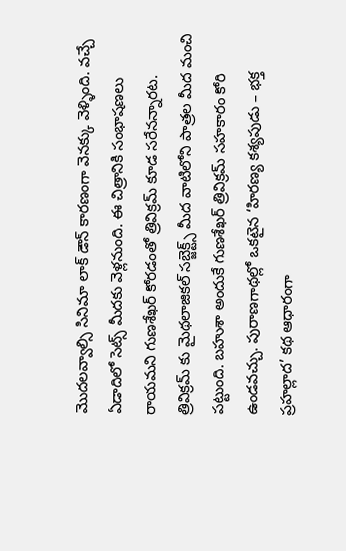మొదలవ్వాల్సి సినిమా లాక్ డౌన్ కారణంగా వెనక్కు వెళ్ళింది. వచ్చే ఏడాదిలో సెట్స్ మీదకు వెళ్లనుంది. ఈ చిత్రానికి సంభాషణలు రాయమని గుణశేఖర్ కోరడంతో త్రివిక్రమ్ కూడ సరేనన్నారట. త్రివిక్రమ్ కు మైథలాజికల్ సబ్జెక్ట్స్ మీద వాటిలోని పాత్రల మీద మంచి పట్టుంది. బహుశా అందుకే గుణశేఖర్ త్రివిక్రమ్ సహకారం కోరి ఉండవచ్చు. పురాణగాథల్లో ఒకటైన ‘హిరణ్య కశ్యపుడు – భక్త ప్రహల్లాద’ కథ ఆధారంగా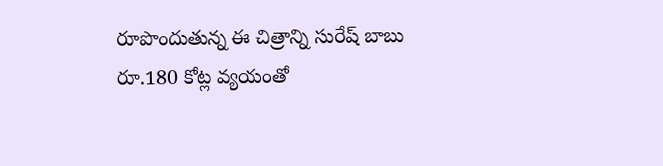రూపొందుతున్న ఈ చిత్రాన్ని సురేష్ బాబు రూ.180 కోట్ల వ్యయంతో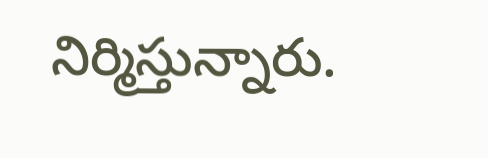నిర్మిస్తున్నారు.